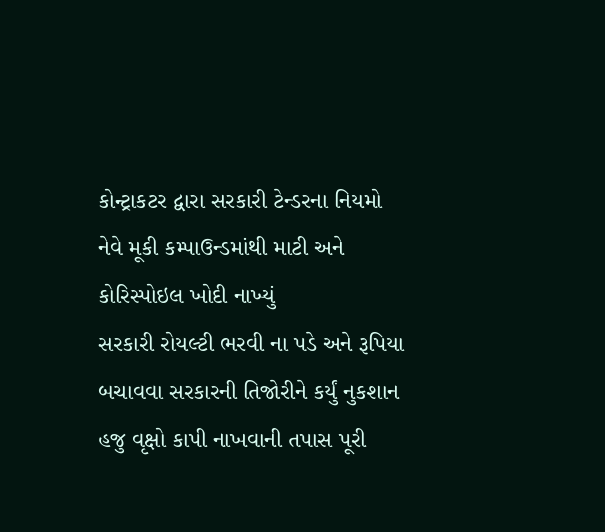કોન્ટ્રાકટર દ્વારા સરકારી ટેન્ડરના નિયમો નેવે મૂકી કમ્પાઉન્ડમાંથી માટી અને કોરિસ્પોઇલ ખોદી નાખ્યું
સરકારી રોયલ્ટી ભરવી ના પડે અને રૂપિયા બચાવવા સરકારની તિજોરીને કર્યું નુકશાન
હજુ વૃક્ષો કાપી નાખવાની તપાસ પૂરી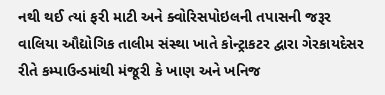નથી થઈ ત્યાં ફરી માટી અને ક્વોરિસપોઇલની તપાસની જરૂર
વાલિયા ઔદ્યોગિક તાલીમ સંસ્થા ખાતે કોન્ટ્રાકટર દ્વારા ગેરકાયદેસર રીતે કમ્પાઉન્ડમાંથી મંજૂરી કે ખાણ અને ખનિજ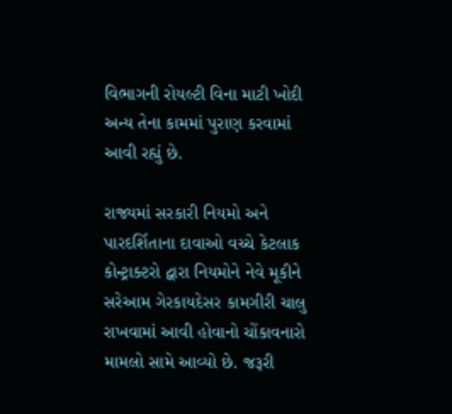વિભાગની રોયલ્ટી વિના માટી ખોદી અન્ય તેના કામમાં પુરાણ કરવામાં આવી રહ્યું છે.

રાજ્યમાં સરકારી નિયમો અને પારદર્શિતાના દાવાઓ વચ્ચે કેટલાક કોન્ટ્રાક્ટરો દ્વારા નિયમોને નેવે મૂકીને સરેઆમ ગેરકાયદેસર કામગીરી ચાલુ રાખવામાં આવી હોવાનો ચોંકાવનારો મામલો સામે આવ્યો છે. જરૂરી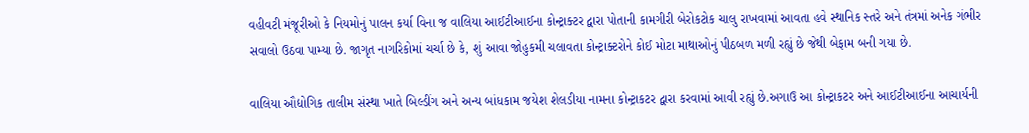વહીવટી મંજૂરીઓ કે નિયમોનું પાલન કર્યા વિના જ વાલિયા આઈટીઆઈના કોન્ટ્રાક્ટર દ્વારા પોતાની કામગીરી બેરોકટોક ચાલુ રાખવામાં આવતા હવે સ્થાનિક સ્તરે અને તંત્રમાં અનેક ગંભીર સવાલો ઉઠવા પામ્યા છે. જાગૃત નાગરિકોમાં ચર્ચા છે કે, શું આવા જોહુકમી ચલાવતા કોન્ટ્રાક્ટરોને કોઈ મોટા માથાઓનું પીઠબળ મળી રહ્યું છે જેથી બેફામ બની ગયા છે.

વાલિયા ઔદ્યોગિક તાલીમ સંસ્થા ખાતે બિલ્ડીંગ અને અન્ય બાંધકામ જયેશ શેલડીયા નામના કોન્ટ્રાકટર દ્વારા કરવામાં આવી રહ્યું છે.અગાઉ આ કોન્ટ્રાકટર અને આઈટીઆઈના આચાર્યની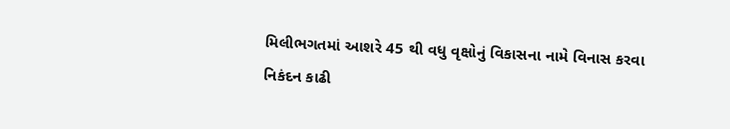મિલીભગતમાં આશરે 45 થી વધુ વૃક્ષોનું વિકાસના નામે વિનાસ કરવા નિકંદન કાઢી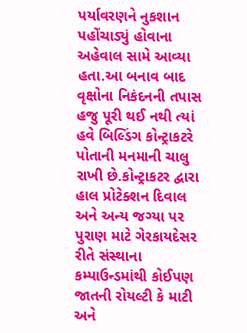પર્યાવરણને નુકશાન પહોંચાડ્યું હોવાના અહેવાલ સામે આવ્યા હતા.આ બનાવ બાદ વૃક્ષોના નિકંદનની તપાસ હજુ પૂરી થઈ નથી ત્યાં હવે બિલ્ડિંગ કોન્ટ્રાકટરે પોતાની મનમાની ચાલુ રાખી છે.કોન્ટ્રાકટર દ્વારા હાલ પ્રોટેક્શન દિવાલ અને અન્ય જગ્યા પર પુરાણ માટે ગેરકાયદેસર રીતે સંસ્થાના કમ્પાઉન્ડમાંથી કોઈપણ જાતની રોયલ્ટી કે માટી અને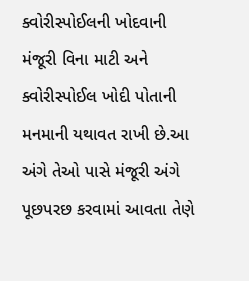ક્વોરીસ્પોઈલની ખોદવાની મંજૂરી વિના માટી અને ક્વોરીસ્પોઈલ ખોદી પોતાની મનમાની યથાવત રાખી છે.આ અંગે તેઓ પાસે મંજૂરી અંગે પૂછપરછ કરવામાં આવતા તેણે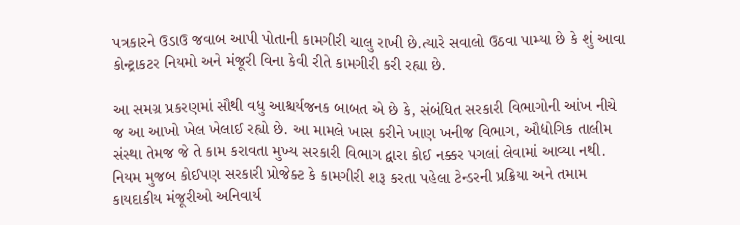પત્રકારને ઉડાઉ જવાબ આપી પોતાની કામગીરી ચાલુ રાખી છે.ત્યારે સવાલો ઉઠવા પામ્યા છે કે શું આવા કોન્ટ્રાકટર નિયમો અને મંજૂરી વિના કેવી રીતે કામગીરી કરી રહ્યા છે.

આ સમગ્ર પ્રકરણમાં સૌથી વધુ આશ્ચર્યજનક બાબત એ છે કે, સંબંધિત સરકારી વિભાગોની આંખ નીચે જ આ આખો ખેલ ખેલાઈ રહ્યો છે. આ મામલે ખાસ કરીને ખાણ ખનીજ વિભાગ, ઔદ્યોગિક તાલીમ સંસ્થા તેમજ જે તે કામ કરાવતા મુખ્ય સરકારી વિભાગ દ્વારા કોઈ નક્કર પગલાં લેવામાં આવ્યા નથી. નિયમ મુજબ કોઈપણ સરકારી પ્રોજેક્ટ કે કામગીરી શરૂ કરતા પહેલા ટેન્ડરની પ્રક્રિયા અને તમામ કાયદાકીય મંજૂરીઓ અનિવાર્ય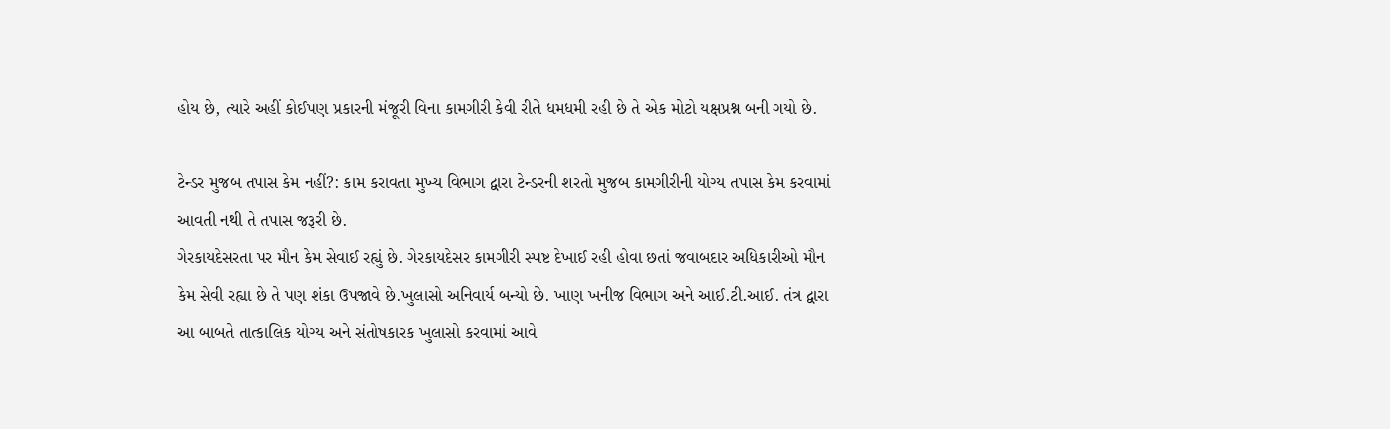હોય છે, ત્યારે અહીં કોઈપણ પ્રકારની મંજૂરી વિના કામગીરી કેવી રીતે ધમધમી રહી છે તે એક મોટો યક્ષપ્રશ્ન બની ગયો છે.

ટેન્ડર મુજબ તપાસ કેમ નહીં?: કામ કરાવતા મુખ્ય વિભાગ દ્વારા ટેન્ડરની શરતો મુજબ કામગીરીની યોગ્ય તપાસ કેમ કરવામાં આવતી નથી તે તપાસ જરૂરી છે.
ગેરકાયદેસરતા પર મૌન કેમ સેવાઈ રહ્યું છે. ગેરકાયદેસર કામગીરી સ્પષ્ટ દેખાઈ રહી હોવા છતાં જવાબદાર અધિકારીઓ મૌન કેમ સેવી રહ્યા છે તે પણ શંકા ઉપજાવે છે.ખુલાસો અનિવાર્ય બન્યો છે. ખાણ ખનીજ વિભાગ અને આઈ.ટી.આઈ. તંત્ર દ્વારા આ બાબતે તાત્કાલિક યોગ્ય અને સંતોષકારક ખુલાસો કરવામાં આવે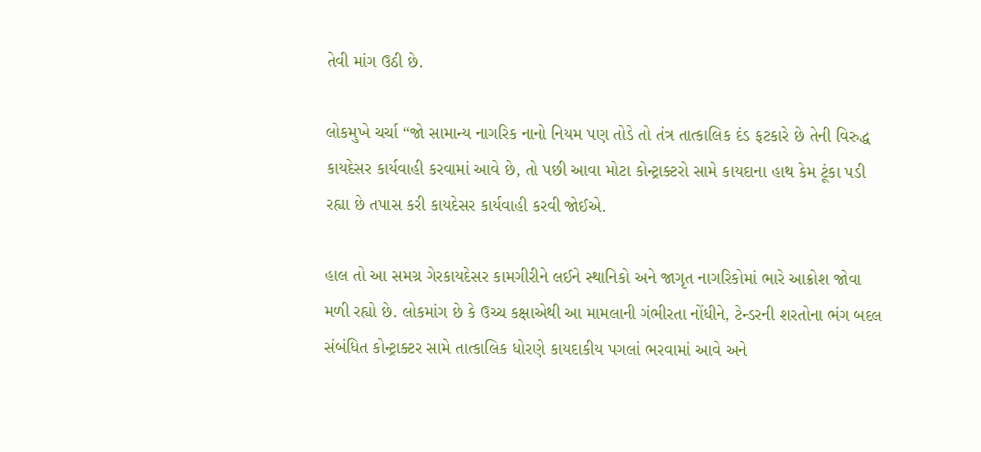તેવી માંગ ઉઠી છે.

લોકમુખે ચર્ચા “જો સામાન્ય નાગરિક નાનો નિયમ પણ તોડે તો તંત્ર તાત્કાલિક દંડ ફટકારે છે તેની વિરુદ્ધ કાયદેસર કાર્યવાહી કરવામાં આવે છે, તો પછી આવા મોટા કોન્ટ્રાક્ટરો સામે કાયદાના હાથ કેમ ટૂંકા પડી રહ્યા છે તપાસ કરી કાયદેસર કાર્યવાહી કરવી જોઈએ.

હાલ તો આ સમગ્ર ગેરકાયદેસર કામગીરીને લઈને સ્થાનિકો અને જાગૃત નાગરિકોમાં ભારે આક્રોશ જોવા મળી રહ્યો છે. લોકમાંગ છે કે ઉચ્ચ કક્ષાએથી આ મામલાની ગંભીરતા નોંધીને, ટેન્ડરની શરતોના ભંગ બદલ સંબંધિત કોન્ટ્રાક્ટર સામે તાત્કાલિક ધોરણે કાયદાકીય પગલાં ભરવામાં આવે અને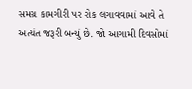સમગ્ર કામગીરી પર રોક લગાવવામાં આવે તે અત્યંત જરૂરી બન્યું છે. જો આગામી દિવસોમાં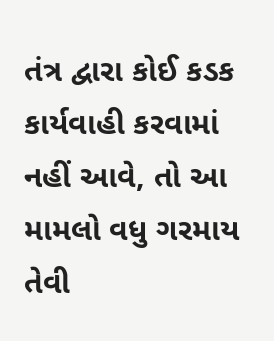તંત્ર દ્વારા કોઈ કડક કાર્યવાહી કરવામાં નહીં આવે, તો આ મામલો વધુ ગરમાય તેવી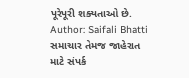પૂરેપૂરી શક્યતાઓ છે.
Author: Saifali Bhatti
સમાચાર તેમજ જાહેરાત માટે સંપર્ક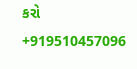કરો +919510457096